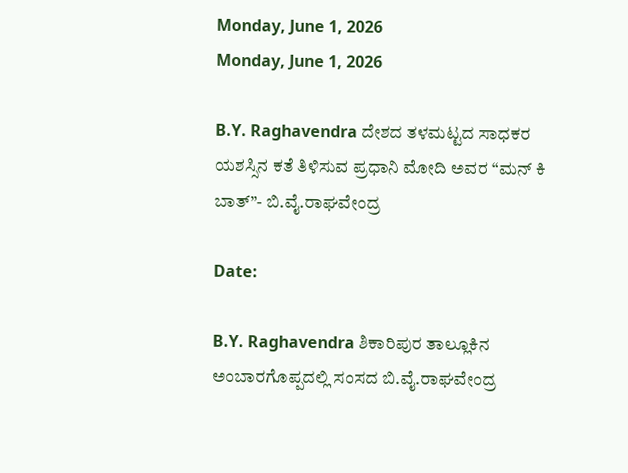Monday, June 1, 2026
Monday, June 1, 2026

B.Y. Raghavendra ದೇಶದ ತಳಮಟ್ಟದ ಸಾಧಕರ ಯಶಸ್ಸಿನ ಕತೆ ತಿಳಿಸುವ ಪ್ರಧಾನಿ ಮೋದಿ ಅವರ “ಮನ್ ಕಿ ಬಾತ್”- ಬಿ.ವೈ.ರಾಘವೇಂದ್ರ

Date:

B.Y. Raghavendra ಶಿಕಾರಿಪುರ ತಾಲ್ಲೂಕಿನ ಅಂಬಾರಗೊಪ್ಪದಲ್ಲಿ ಸಂಸದ ಬಿ.ವೈ.ರಾಘವೇಂದ್ರ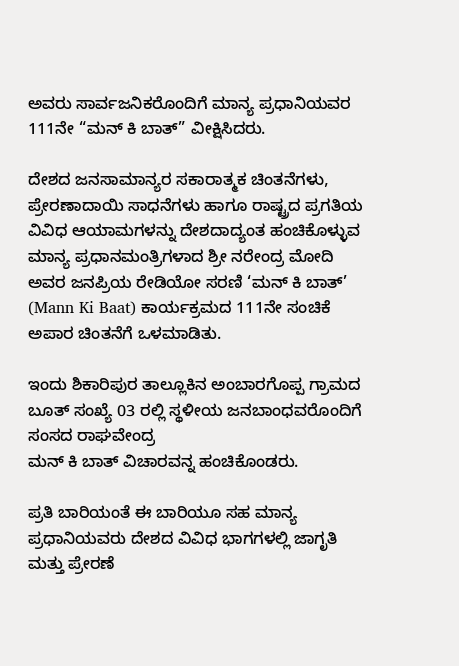ಅವರು ಸಾರ್ವಜನಿಕರೊಂದಿಗೆ ಮಾನ್ಯ ಪ್ರಧಾನಿಯವರ 111ನೇ “ಮನ್ ಕಿ ಬಾತ್” ವೀಕ್ಷಿಸಿದರು.

ದೇಶದ ಜನಸಾಮಾನ್ಯರ ಸಕಾರಾತ್ಮಕ ಚಿಂತನೆಗಳು, ಪ್ರೇರಣಾದಾಯಿ ಸಾಧನೆಗಳು ಹಾಗೂ ರಾಷ್ಟ್ರದ ಪ್ರಗತಿಯ ವಿವಿಧ ಆಯಾಮಗಳನ್ನು ದೇಶದಾದ್ಯಂತ ಹಂಚಿಕೊಳ್ಳುವ ಮಾನ್ಯ ಪ್ರಧಾನಮಂತ್ರಿಗಳಾದ ಶ್ರೀ ನರೇಂದ್ರ ಮೋದಿ ಅವರ ಜನಪ್ರಿಯ ರೇಡಿಯೋ ಸರಣಿ ‘ಮನ್ ಕಿ ಬಾತ್’ (Mann Ki Baat) ಕಾರ್ಯಕ್ರಮದ 111ನೇ ಸಂಚಿಕೆ ಅಪಾರ ಚಿಂತನೆಗೆ ಒಳಮಾಡಿತು.

ಇಂದು ಶಿಕಾರಿಪುರ ತಾಲ್ಲೂಕಿನ ಅಂಬಾರಗೊಪ್ಪ ಗ್ರಾಮದ ಬೂತ್ ಸಂಖ್ಯೆ 03 ರಲ್ಲಿ ಸ್ಥಳೀಯ ಜನಬಾಂಧವರೊಂದಿಗೆ
ಸಂಸದ ರಾಘವೇಂದ್ರ
ಮನ್ ಕಿ ಬಾತ್ ವಿಚಾರವನ್ನ ಹಂಚಿಕೊಂಡರು.

ಪ್ರತಿ ಬಾರಿಯಂತೆ ಈ ಬಾರಿಯೂ ಸಹ ಮಾನ್ಯ ಪ್ರಧಾನಿಯವರು ದೇಶದ ವಿವಿಧ ಭಾಗಗಳಲ್ಲಿ ಜಾಗೃತಿ ಮತ್ತು ಪ್ರೇರಣೆ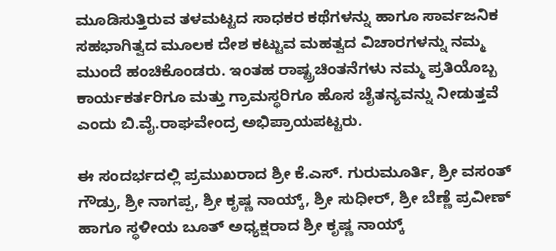ಮೂಡಿಸುತ್ತಿರುವ ತಳಮಟ್ಟದ ಸಾಧಕರ ಕಥೆಗಳನ್ನು ಹಾಗೂ ಸಾರ್ವಜನಿಕ ಸಹಭಾಗಿತ್ವದ ಮೂಲಕ ದೇಶ ಕಟ್ಟುವ ಮಹತ್ವದ ವಿಚಾರಗಳನ್ನು ನಮ್ಮ ಮುಂದೆ ಹಂಚಿಕೊಂಡರು. ಇಂತಹ ರಾಷ್ಟ್ರಚಿಂತನೆಗಳು ನಮ್ಮ ಪ್ರತಿಯೊಬ್ಬ ಕಾರ್ಯಕರ್ತರಿಗೂ ಮತ್ತು ಗ್ರಾಮಸ್ಥರಿಗೂ ಹೊಸ ಚೈತನ್ಯವನ್ನು ನೀಡುತ್ತವೆ ಎಂದು ಬಿ.ವೈ.ರಾಘವೇಂದ್ರ ಅಭಿಪ್ರಾಯಪಟ್ಟರು.

ಈ ಸಂದರ್ಭದಲ್ಲಿ ಪ್ರಮುಖರಾದ ಶ್ರೀ ಕೆ.ಎಸ್. ಗುರುಮೂರ್ತಿ, ಶ್ರೀ ವಸಂತ್ ಗೌಡ್ರು, ಶ್ರೀ ನಾಗಪ್ಪ, ಶ್ರೀ ಕೃಷ್ಣ ನಾಯ್ಕ್, ಶ್ರೀ ಸುಧೀರ್, ಶ್ರೀ ಬೆಣ್ಣೆ ಪ್ರವೀಣ್ ಹಾಗೂ ಸ್ಥಳೀಯ ಬೂತ್ ಅಧ್ಯಕ್ಷರಾದ ಶ್ರೀ ಕೃಷ್ಣ ನಾಯ್ಕ್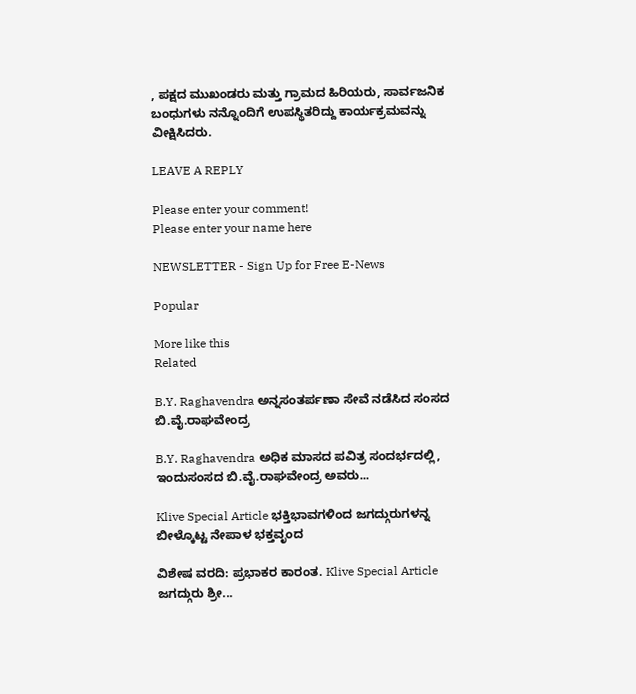, ಪಕ್ಷದ ಮುಖಂಡರು ಮತ್ತು ಗ್ರಾಮದ ಹಿರಿಯರು, ಸಾರ್ವಜನಿಕ ಬಂಧುಗಳು ನನ್ನೊಂದಿಗೆ ಉಪಸ್ಥಿತರಿದ್ದು ಕಾರ್ಯಕ್ರಮವನ್ನು ವೀಕ್ಷಿಸಿದರು.

LEAVE A REPLY

Please enter your comment!
Please enter your name here

NEWSLETTER - Sign Up for Free E-News

Popular

More like this
Related

B.Y. Raghavendra ಅನ್ನಸಂತರ್ಪಣಾ ಸೇವೆ ನಡೆಸಿದ ಸಂಸದ ಬಿ.ವೈ.ರಾಘವೇಂದ್ರ

B.Y. Raghavendra ಅಧಿಕ ಮಾಸದ ಪವಿತ್ರ ಸಂದರ್ಭದಲ್ಲಿ, ಇಂದುಸಂಸದ ಬಿ.ವೈ.ರಾಘವೇಂದ್ರ ಅವರು...

Klive Special Article ಭಕ್ತಿಭಾವಗಳಿಂದ ಜಗದ್ಗುರುಗಳನ್ನ ಬೀಳ್ಕೊಟ್ಟ ನೇಪಾಳ ಭಕ್ತವೃಂದ

ವಿಶೇಷ ವರದಿ: ಪ್ರಭಾಕರ ಕಾರಂತ. Klive Special Article ಜಗದ್ಗುರು ಶ್ರೀ...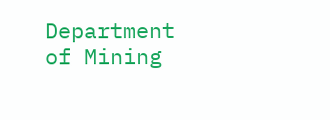Department of Mining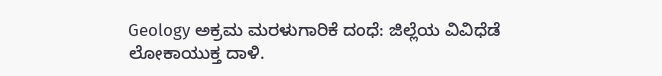Geology ಅಕ್ರಮ ಮರಳುಗಾರಿಕೆ ದಂಧೆ: ಜಿಲ್ಲೆಯ ವಿವಿಧೆಡೆ ಲೋಕಾಯುಕ್ತ ದಾಳಿ.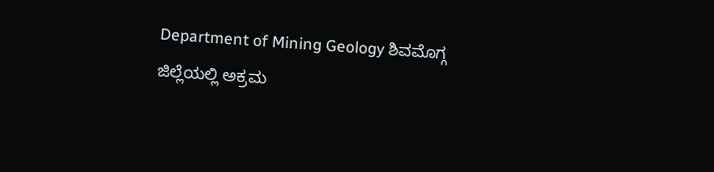Department of Mining Geology ಶಿವಮೊಗ್ಗ ಜಿಲ್ಲೆಯಲ್ಲಿ ಅಕ್ರಮ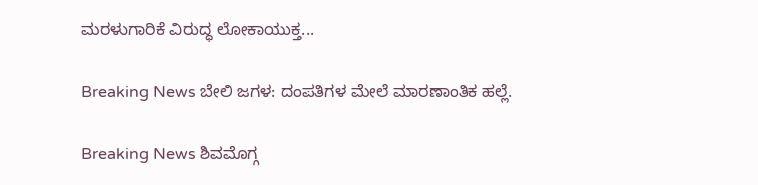ಮರಳುಗಾರಿಕೆ ವಿರುದ್ಧ ಲೋಕಾಯುಕ್ತ...

Breaking News ಬೇಲಿ ಜಗಳ: ದಂಪತಿಗಳ ಮೇಲೆ ಮಾರಣಾಂತಿಕ ಹಲ್ಲೆ.

Breaking News ಶಿವಮೊಗ್ಗ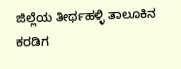ಜಿಲ್ಲೆಯ ತೀರ್ಥಹಳ್ಳಿ ತಾಲೂಕಿನ ಕರಡಿಗ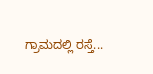ಗ್ರಾಮದಲ್ಲಿ ರಸ್ತೆ...